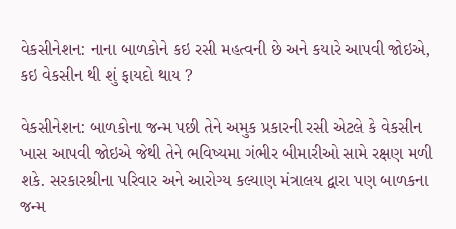વેકસીનેશન: નાના બાળકોને કઇ રસી મહત્વની છે અને કયારે આપવી જોઇએ, કઇ વેકસીન થી શું ફાયદો થાય ?

વેકસીનેશન: બાળકોના જન્મ પછી તેને અમુક પ્રકારની રસી એટલે કે વેકસીન ખાસ આપવી જોઇએ જેથી તેને ભવિષ્યમા ગંભીર બીમારીઓ સામે રક્ષણ મળી શકે. સરકારશ્રીના પરિવાર અને આરોગ્ય કલ્યાણ મંત્રાલય દ્વારા પણ બાળકના જન્મ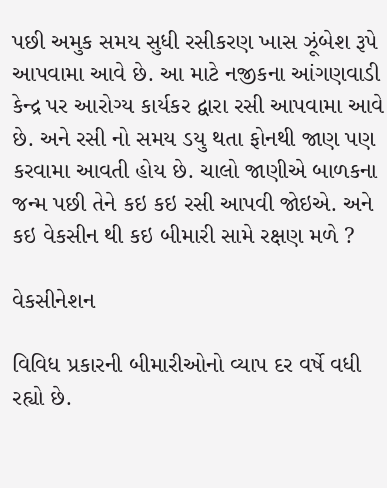પછી અમુક સમય સુધી રસીકરણ ખાસ ઝૂંબેશ રૂપે આપવામા આવે છે. આ માટે નજીકના આંગણવાડી કેન્દ્ર પર આરોગ્ય કાર્યકર દ્વારા રસી આપવામા આવે છે. અને રસી નો સમય ડયુ થતા ફોનથી જાણ પણ કરવામા આવતી હોય છે. ચાલો જાણીએ બાળકના જન્મ પછી તેને કઇ કઇ રસી આપવી જોઇએ. અને કઇ વેકસીન થી કઇ બીમારી સામે રક્ષણ મળે ?

વેકસીનેશન

વિવિધ પ્રકારની બીમારીઓનો વ્યાપ દર વર્ષે વધી રહ્યો છે.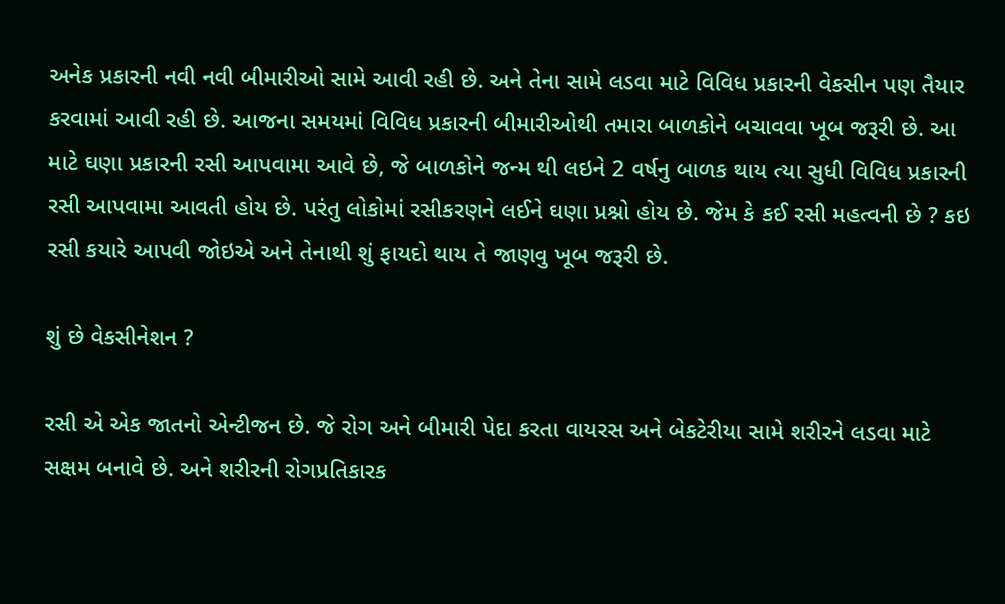અનેક પ્રકારની નવી નવી બીમારીઓ સામે આવી રહી છે. અને તેના સામે લડવા માટે વિવિધ પ્રકારની વેકસીન પણ તૈયાર કરવામાં આવી રહી છે. આજના સમયમાં વિવિધ પ્રકારની બીમારીઓથી તમારા બાળકોને બચાવવા ખૂબ જરૂરી છે. આ માટે ઘણા પ્રકારની રસી આપવામા આવે છે, જે બાળકોને જન્મ થી લઇને 2 વર્ષનુ બાળક થાય ત્યા સુધી વિવિધ પ્રકારની રસી આપવામા આવતી હોય છે. પરંતુ લોકોમાં રસીકરણને લઈને ઘણા પ્રશ્નો હોય છે. જેમ કે કઈ રસી મહત્વની છે ? કઇ રસી કયારે આપવી જોઇએ અને તેનાથી શું ફાયદો થાય તે જાણવુ ખૂબ જરૂરી છે.

શું છે વેકસીનેશન ?

રસી એ એક જાતનો એન્ટીજન છે. જે રોગ અને બીમારી પેદા કરતા વાયરસ અને બેકટેરીયા સામે શરીરને લડવા માટે સક્ષમ બનાવે છે. અને શરીરની રોગપ્રતિકારક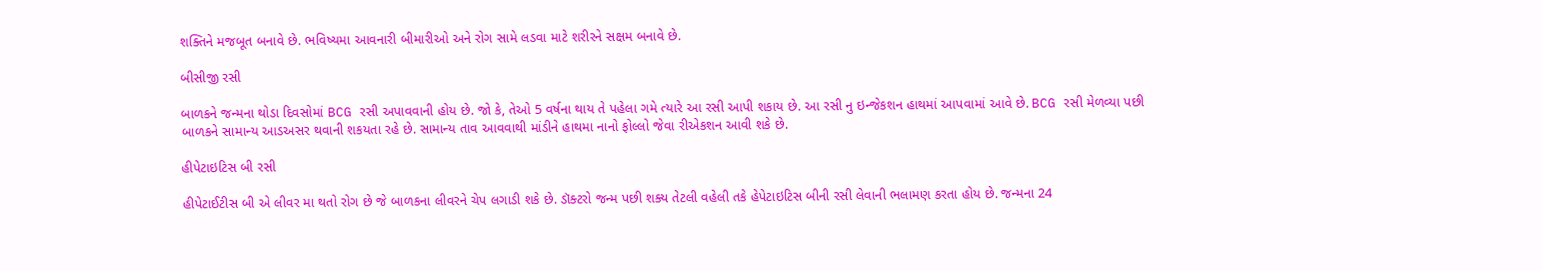શક્તિને મજબૂત બનાવે છે. ભવિષ્યમા આવનારી બીમારીઓ અને રોગ સામે લડવા માટે શરીરને સક્ષમ બનાવે છે.

બીસીજી રસી

બાળકને જન્મના થોડા દિવસોમાં BCG રસી અપાવવાની હોય છે. જો કે, તેઓ 5 વર્ષના થાય તે પહેલા ગમે ત્યારે આ રસી આપી શકાય છે. આ રસી નુ ઇન્જેકશન હાથમાં આપવામાં આવે છે. BCG રસી મેળવ્યા પછી બાળકને સામાન્ય આડઅસર થવાની શકયતા રહે છે. સામાન્ય તાવ આવવાથી માંડીને હાથમા નાનો ફોલ્લો જેવા રીએકશન આવી શકે છે.

હીપેટાઇટિસ બી રસી

હીપેટાઈટીસ બી એ લીવર મા થતો રોગ છે જે બાળકના લીવરને ચેપ લગાડી શકે છે. ડૉક્ટરો જન્મ પછી શક્ય તેટલી વહેલી તકે હેપેટાઇટિસ બીની રસી લેવાની ભલામણ કરતા હોય છે. જન્મના 24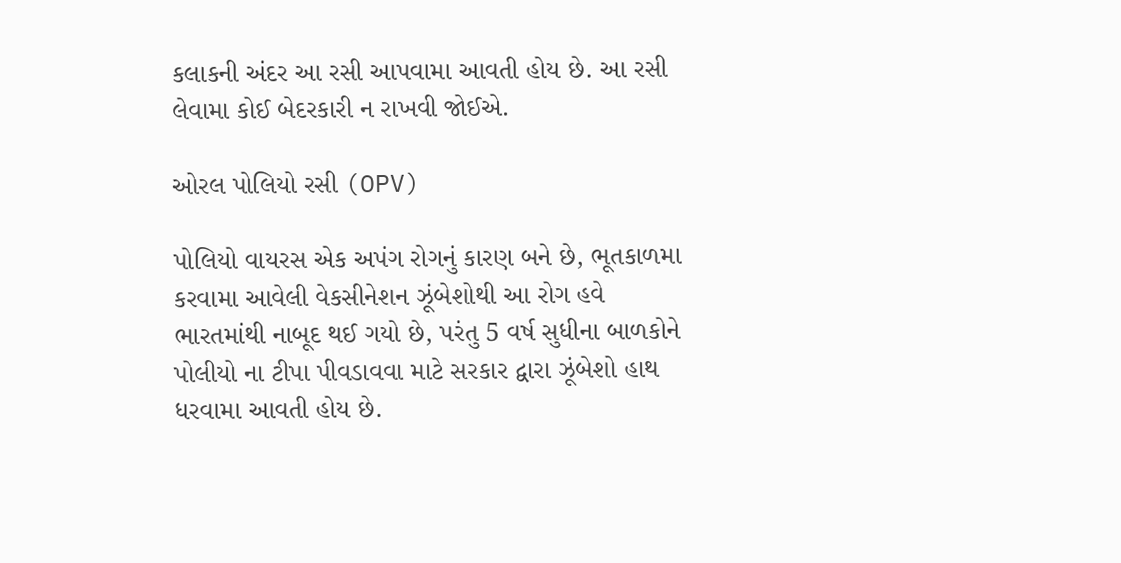કલાકની અંદર આ રસી આપવામા આવતી હોય છે. આ રસી લેવામા કોઈ બેદરકારી ન રાખવી જોઈએ.

ઓરલ પોલિયો રસી (OPV)

પોલિયો વાયરસ એક અપંગ રોગનું કારણ બને છે, ભૂતકાળમા કરવામા આવેલી વેકસીનેશન ઝૂંબેશોથી આ રોગ હવે ભારતમાંથી નાબૂદ થઈ ગયો છે, પરંતુ 5 વર્ષ સુધીના બાળકોને પોલીયો ના ટીપા પીવડાવવા માટે સરકાર દ્વારા ઝૂંબેશો હાથ ધરવામા આવતી હોય છે.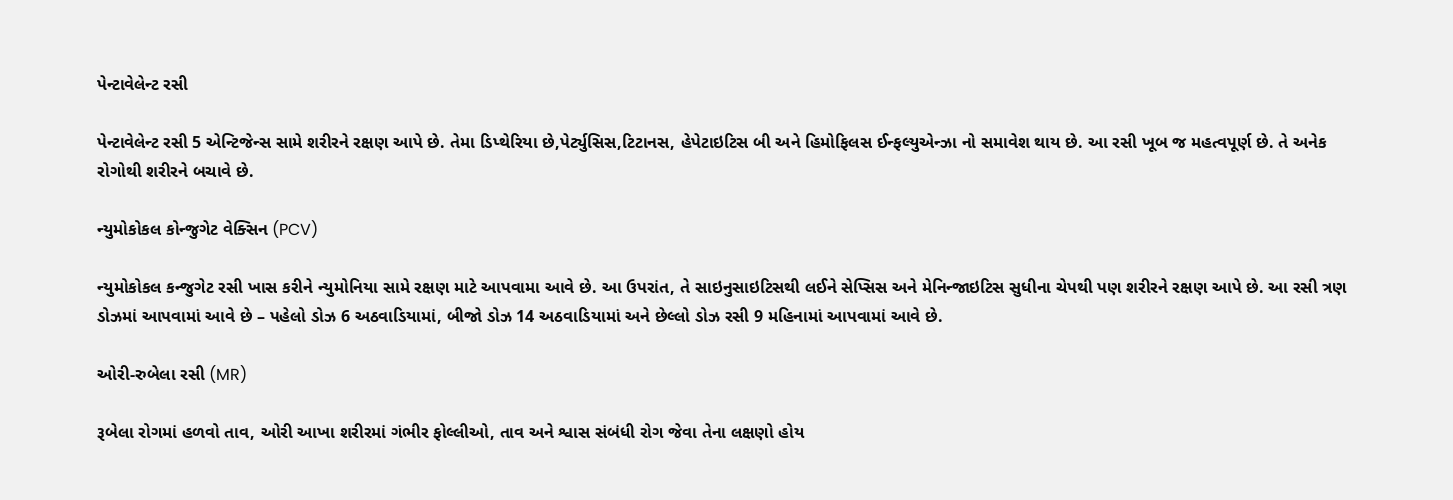પેન્ટાવેલેન્ટ રસી

પેન્ટાવેલેન્ટ રસી 5 એન્ટિજેન્સ સામે શરીરને રક્ષણ આપે છે. તેમા ડિપ્થેરિયા છે,પેર્ટ્યુસિસ,ટિટાનસ, હેપેટાઇટિસ બી અને હિમોફિલસ ઈન્ફલ્યુએન્ઝા નો સમાવેશ થાય છે. આ રસી ખૂબ જ મહત્વપૂર્ણ છે. તે અનેક રોગોથી શરીરને બચાવે છે.

ન્યુમોકોકલ કોન્જુગેટ વેક્સિન (PCV)

ન્યુમોકોકલ કન્જુગેટ રસી ખાસ કરીને ન્યુમોનિયા સામે રક્ષણ માટે આપવામા આવે છે. આ ઉપરાંત, તે સાઇનુસાઇટિસથી લઈને સેપ્સિસ અને મેનિન્જાઇટિસ સુધીના ચેપથી પણ શરીરને રક્ષણ આપે છે. આ રસી ત્રણ ડોઝમાં આપવામાં આવે છે – પહેલો ડોઝ 6 અઠવાડિયામાં, બીજો ડોઝ 14 અઠવાડિયામાં અને છેલ્લો ડોઝ રસી 9 મહિનામાં આપવામાં આવે છે.

ઓરી-રુબેલા રસી (MR)

રૂબેલા રોગમાં હળવો તાવ, ઓરી આખા શરીરમાં ગંભીર ફોલ્લીઓ, તાવ અને શ્વાસ સંબંધી રોગ જેવા તેના લક્ષણો હોય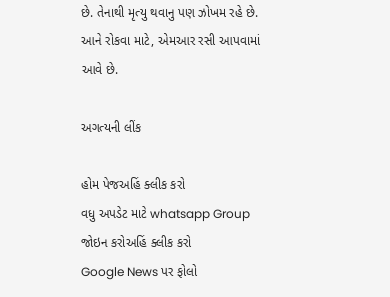છે. તેનાથી મૃત્યુ થવાનુ પણ ઝોખમ રહે છે. આને રોકવા માટે, એમઆર રસી આપવામાં આવે છે.

અગત્યની લીંક

હોમ પેજઅહિં ક્લીક કરો
વધુ અપડેટ માટે whatsapp Group જોઇન કરોઅહિં ક્લીક કરો
Google News પર ફોલો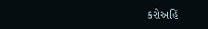કરોઅહિં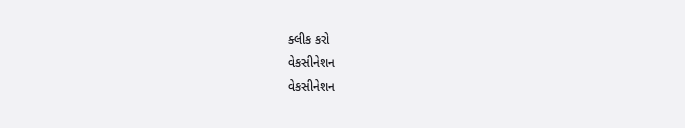ક્લીક કરો
વેકસીનેશન
વેકસીનેશન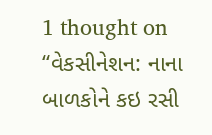1 thought on “વેકસીનેશન: નાના બાળકોને કઇ રસી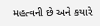મહત્વની છે અને કયારે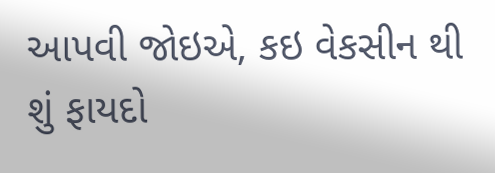આપવી જોઇએ, કઇ વેકસીન થી શું ફાયદો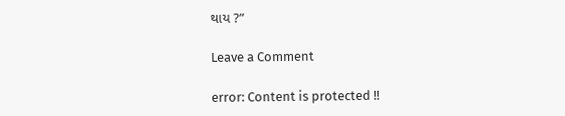થાય ?”

Leave a Comment

error: Content is protected !!